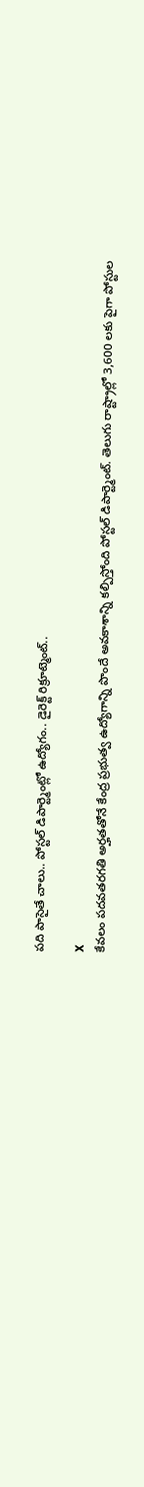పది పాసైతే చాలు.. పోస్టల్ డిపార్ట్మెంట్లో ఉద్యోగం.. డైరెక్ట్ రిక్రూట్మెంట్..

X
కేవలం పదవతరగతి అర్హతతోనే కేంద్ర ప్రభుత్వ ఉద్యోగాన్ని పొందే అవకాశాన్ని కల్పిస్తోంది పోస్టల్ డిపార్ట్మెంట్. తెలుగు రాష్ట్రాల్లో 3,600 లకు పైగా పోస్టుల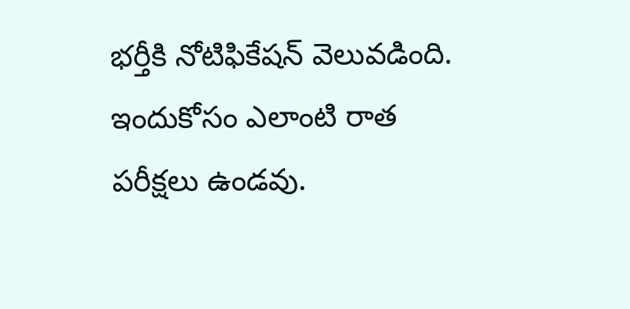భర్తీకి నోటిఫికేషన్ వెలువడింది. ఇందుకోసం ఎలాంటి రాత పరీక్షలు ఉండవు.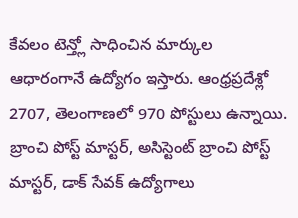కేవలం టెన్త్లో సాధించిన మార్కుల ఆధారంగానే ఉద్యోగం ఇస్తారు. ఆంధ్రప్రదేశ్లో 2707, తెలంగాణలో 970 పోస్టులు ఉన్నాయి. బ్రాంచి పోస్ట్ మాస్టర్, అసిస్టెంట్ బ్రాంచి పోస్ట్ మాస్టర్, డాక్ సేవక్ ఉద్యోగాలు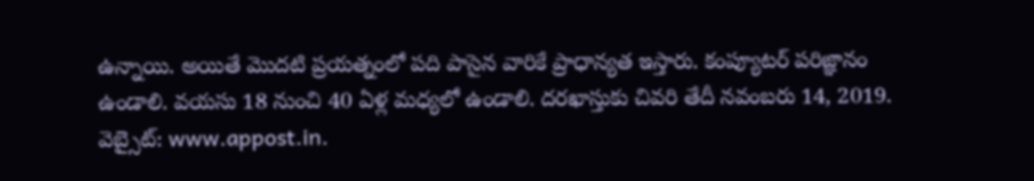ఉన్నాయి. అయితే మొదటి ప్రయత్నంలో పది పాసైన వారికే ప్రాధాన్యత ఇస్తారు. కంప్యూటర్ పరిజ్ఞానం ఉండాలి. వయసు 18 నుంచి 40 ఏళ్ల మధ్యలో ఉండాలి. దరఖాస్తుకు చివరి తేదీ నవంబరు 14, 2019. వెబ్సైట్: www.appost.in.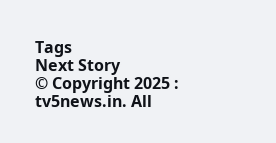Tags
Next Story
© Copyright 2025 : tv5news.in. All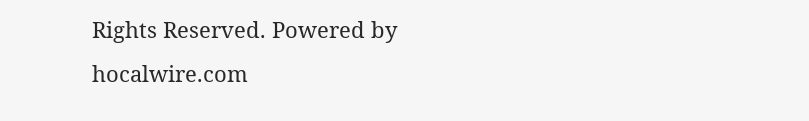Rights Reserved. Powered by hocalwire.com